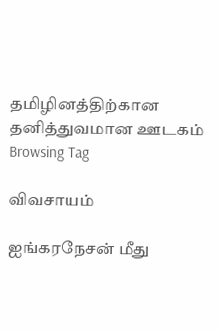தமிழினத்திற்கான தனித்துவமான ஊடகம்
Browsing Tag

விவசாயம்

ஐங்கரநேசன் மீது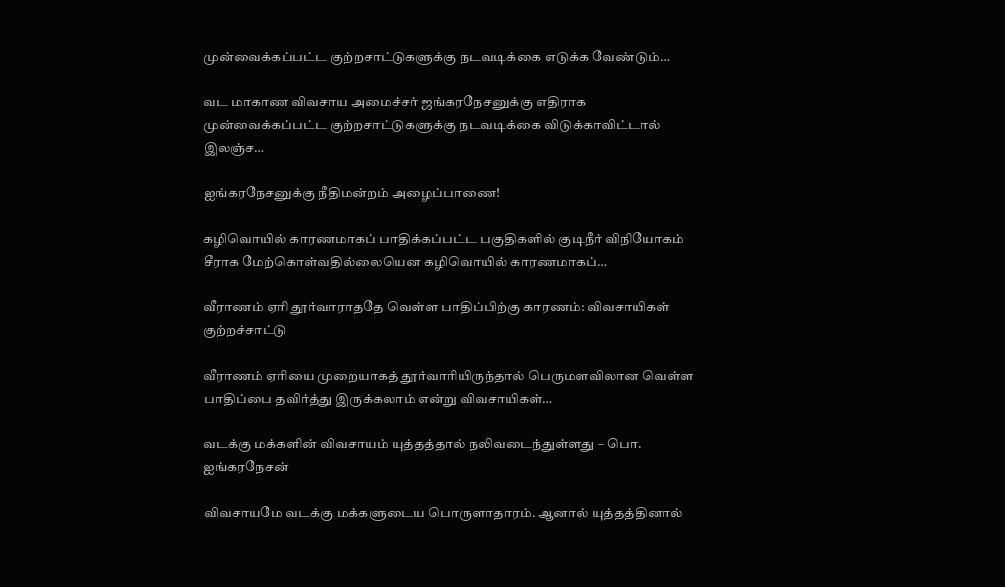முன்வைக்கப்பட்ட குற்றசாட்டுகளுக்கு நடவடிக்கை எடுக்க வேண்டும்…

வட மாகாண விவசாய அமைச்சர் ஜங்கரநேசனுக்கு எதிராக முன்வைக்கப்பட்ட குற்றசாட்டுகளுக்கு நடவடிக்கை விடுக்காவிட்டால் இலஞ்ச…

ஐங்கரநேசனுக்கு நீதிமன்றம் அழைப்பாணை!

கழிவொயில் காரணமாகப் பாதிக்கப்பட்ட பகுதிகளில் குடிநீர் விநியோகம் சீராக மேற்கொள்வதில்லையென கழிவொயில் காரணமாகப்…

வீராணம் ஏரி தூர்வாராததே வெள்ள பாதிப்பிற்கு காரணம்: விவசாயிகள் குற்றச்சாட்டு

வீராணம் ஏரியை முறையாகத் தூர்வாரியிருந்தால் பெருமளவிலான வெள்ள பாதிப்பை தவிர்த்து இருக்கலாம் என்று விவசாயிகள்…

வடக்கு மக்களின் விவசாயம் யுத்தத்தால் நலிவடைந்துள்ளது – பொ. ஐங்கரநேசன்

விவசாயமே வடக்கு மக்களுடைய பொருளாதாரம். ஆனால் யுத்தத்தினால்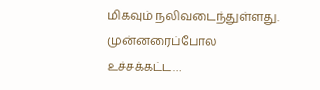மிகவும் நலிவடைந்துள்ளது. முன்னரைப்போல உச்சக்கட்ட…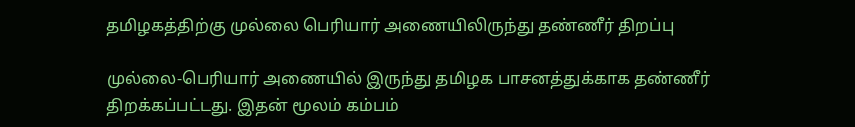தமிழகத்திற்கு முல்லை பெரியார் அணையிலிருந்து தண்ணீர் திறப்பு

முல்லை-பெரியார் அணையில் இருந்து தமிழக பாசனத்துக்காக தண்ணீர் திறக்கப்பட்டது. இதன் மூலம் கம்பம்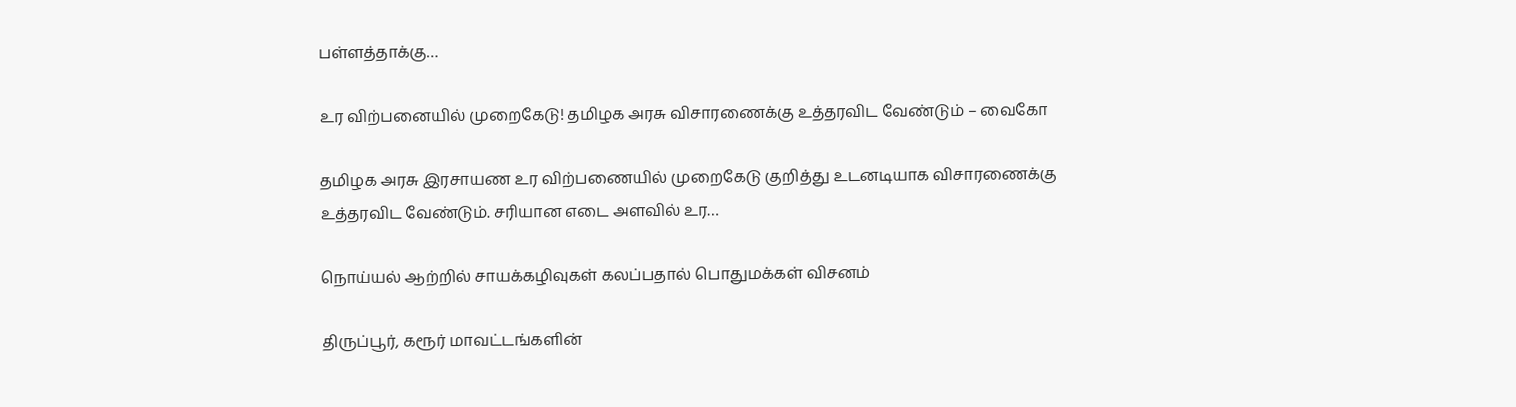பள்ளத்தாக்கு…

உர விற்பனையில் முறைகேடு! தமிழக அரசு விசாரணைக்கு உத்தரவிட வேண்டும் – வைகோ

தமிழக அரசு இரசாயண உர விற்பணையில் முறைகேடு குறித்து உடனடியாக விசாரணைக்கு உத்தரவிட வேண்டும். சரியான எடை அளவில் உர…

நொய்யல் ஆற்றில் சாயக்கழிவுகள் கலப்பதால் பொதுமக்கள் விசனம்

திருப்பூர், கரூர் மாவட்டங்களின்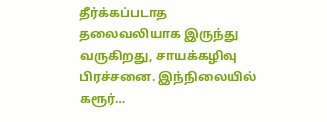தீர்க்கப்படாத தலைவலியாக இருந்து வருகிறது, சாயக்கழிவு பிரச்சனை. இந்நிலையில் கரூர்…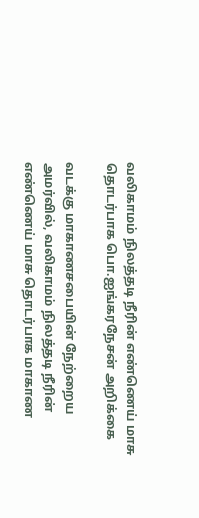வலிகாமம் நிலத்தடி நீரின் எண்ணெய் மாசு தொடர்பாக பொ.ஐங்கரநேசன் அறிக்கை

வடக்கு மாகாணசபையின் நேற்றைய அமர்வில், வலிகாமம் நிலத்தடி நீரின் எண்ணெய் மாசு தொடர்பாக மாகாண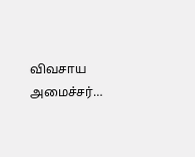விவசாய அமைச்சர்…